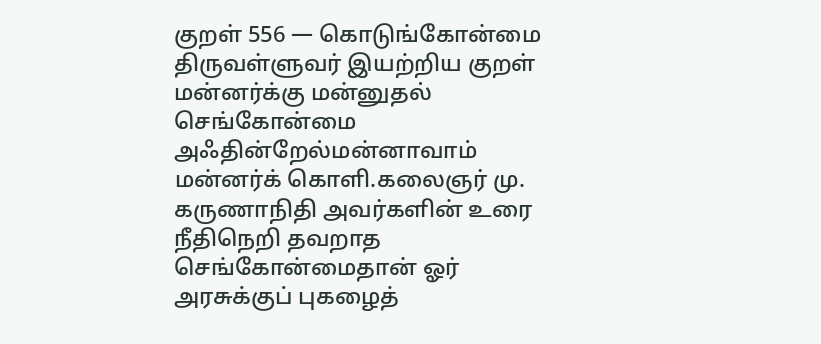குறள் 556 — கொடுங்கோன்மை
திருவள்ளுவர் இயற்றிய குறள்
மன்னர்க்கு மன்னுதல் செங்கோன்மை அஃதின்றேல்மன்னாவாம் மன்னர்க் கொளி.கலைஞர் மு. கருணாநிதி அவர்களின் உரை
நீதிநெறி தவறாத செங்கோன்மைதான் ஓர் அரசுக்குப் புகழைத்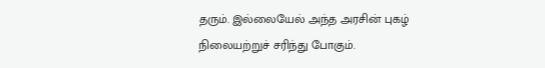தரும். இல்லையேல் அந்த அரசின் புகழ் நிலையற்றுச் சரிந்து போகும்.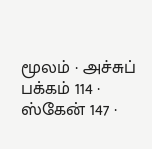மூலம் · அச்சுப் பக்கம் 114 · ஸ்கேன் 147 ·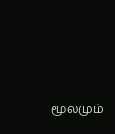மூலமும்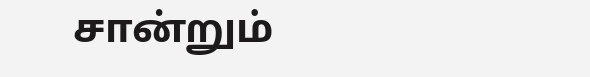சான்றும்